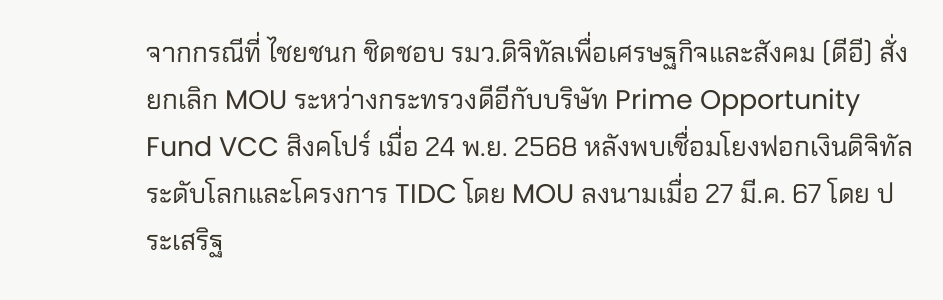จากกรณีที่ ไชยชนก ชิดชอบ รมว.ดิจิทัลเพื่อเศรษฐกิจและสังคม (ดีอี) สั่งยกเลิก MOU ระหว่างกระทรวงดีอีกับบริษัท Prime Opportunity Fund VCC สิงคโปร์ เมื่อ 24 พ.ย. 2568 หลังพบเชื่อมโยงฟอกเงินดิจิทัลระดับโลกและโครงการ TIDC โดย MOU ลงนามเมื่อ 27 มี.ค. 67 โดย ประเสริฐ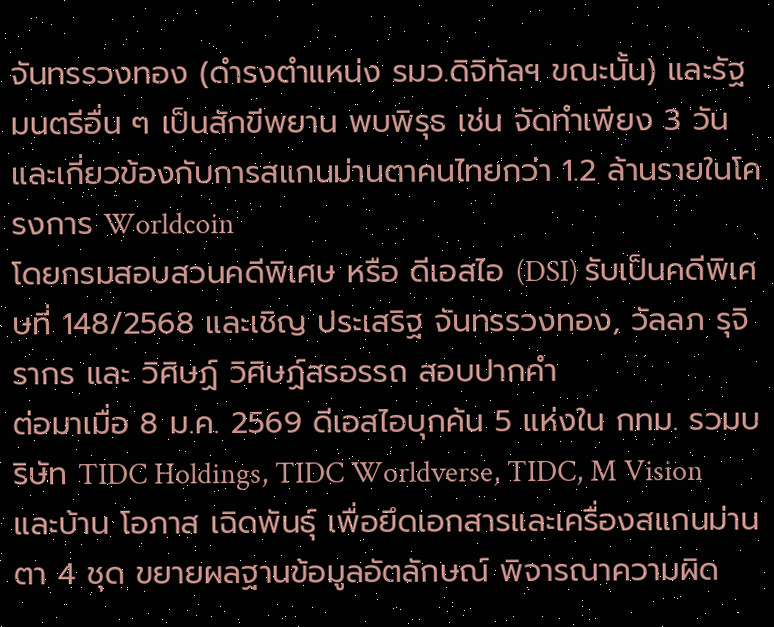จันทรรวงทอง (ดำรงตำแหน่ง รมว.ดิจิทัลฯ ขณะนั้น) และรัฐมนตรีอื่น ๆ เป็นสักขีพยาน พบพิรุธ เช่น จัดทำเพียง 3 วัน และเกี่ยวข้องกับการสแกนม่านตาคนไทยกว่า 1.2 ล้านรายในโครงการ Worldcoin
โดยกรมสอบสวนคดีพิเศษ หรือ ดีเอสไอ (DSI) รับเป็นคดีพิเศษที่ 148/2568 และเชิญ ประเสริฐ จันทรรวงทอง, วัลลภ รุจิรากร และ วิศิษฏ์ วิศิษฏ์สรอรรถ สอบปากคำ
ต่อมาเมื่อ 8 ม.ค. 2569 ดีเอสไอบุกค้น 5 แห่งใน กทม. รวมบริษัท TIDC Holdings, TIDC Worldverse, TIDC, M Vision และบ้าน โอภาส เฉิดพันธุ์ เพื่อยึดเอกสารและเครื่องสแกนม่านตา 4 ชุด ขยายผลฐานข้อมูลอัตลักษณ์ พิจารณาความผิด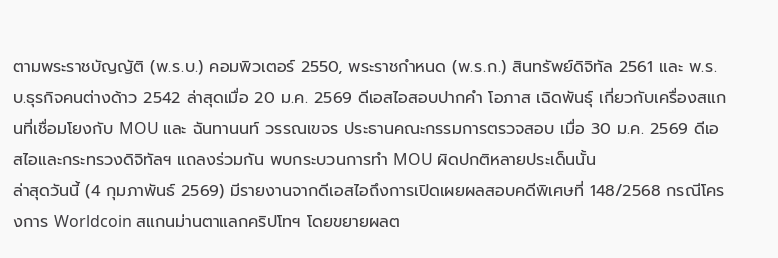ตามพระราชบัญญัติ (พ.ร.บ.) คอมพิวเตอร์ 2550, พระราชกำหนด (พ.ร.ก.) สินทรัพย์ดิจิทัล 2561 และ พ.ร.บ.ธุรกิจคนต่างด้าว 2542 ล่าสุดเมื่อ 20 ม.ค. 2569 ดีเอสไอสอบปากคำ โอภาส เฉิดพันธุ์ เกี่ยวกับเครื่องสแกนที่เชื่อมโยงกับ MOU และ ฉันทานนท์ วรรณเขจร ประธานคณะกรรมการตรวจสอบ เมื่อ 30 ม.ค. 2569 ดีเอสไอและกระทรวงดิจิทัลฯ แถลงร่วมกัน พบกระบวนการทำ MOU ผิดปกติหลายประเด็นนั้น
ล่าสุดวันนี้ (4 กุมภาพันธ์ 2569) มีรายงานจากดีเอสไอถึงการเปิดเผยผลสอบคดีพิเศษที่ 148/2568 กรณีโครงการ Worldcoin สแกนม่านตาแลกคริปโทฯ โดยขยายผลต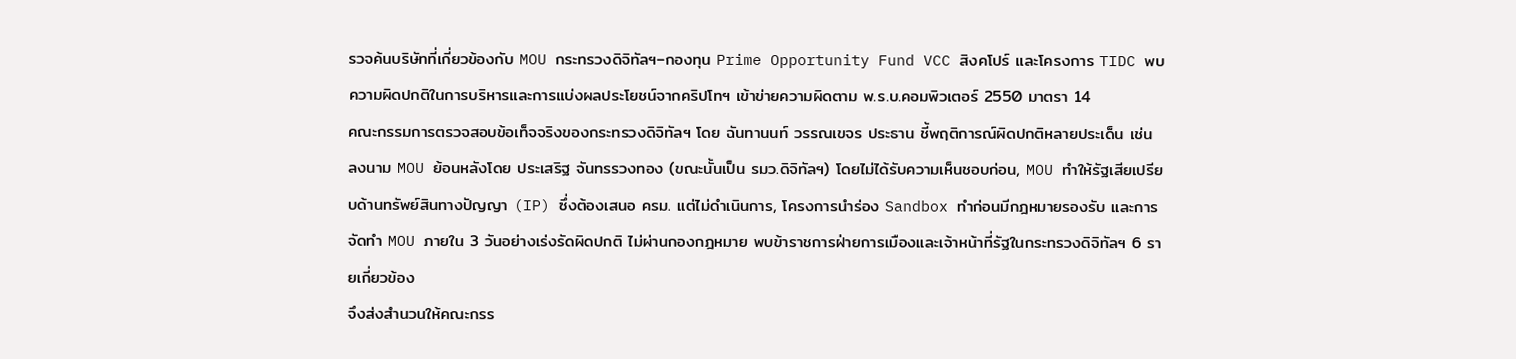รวจค้นบริษัทที่เกี่ยวข้องกับ MOU กระทรวงดิจิทัลฯ–กองทุน Prime Opportunity Fund VCC สิงคโปร์ และโครงการ TIDC พบความผิดปกติในการบริหารและการแบ่งผลประโยชน์จากคริปโทฯ เข้าข่ายความผิดตาม พ.ร.บ.คอมพิวเตอร์ 2550 มาตรา 14
คณะกรรมการตรวจสอบข้อเท็จจริงของกระทรวงดิจิทัลฯ โดย ฉันทานนท์ วรรณเขจร ประธาน ชี้พฤติการณ์ผิดปกติหลายประเด็น เช่น ลงนาม MOU ย้อนหลังโดย ประเสริฐ จันทรรวงทอง (ขณะนั้นเป็น รมว.ดิจิทัลฯ) โดยไม่ได้รับความเห็นชอบก่อน, MOU ทำให้รัฐเสียเปรียบด้านทรัพย์สินทางปัญญา (IP) ซึ่งต้องเสนอ ครม. แต่ไม่ดำเนินการ, โครงการนำร่อง Sandbox ทำก่อนมีกฎหมายรองรับ และการจัดทำ MOU ภายใน 3 วันอย่างเร่งรัดผิดปกติ ไม่ผ่านกองกฎหมาย พบข้าราชการฝ่ายการเมืองและเจ้าหน้าที่รัฐในกระทรวงดิจิทัลฯ 6 รายเกี่ยวข้อง
จึงส่งสำนวนให้คณะกรร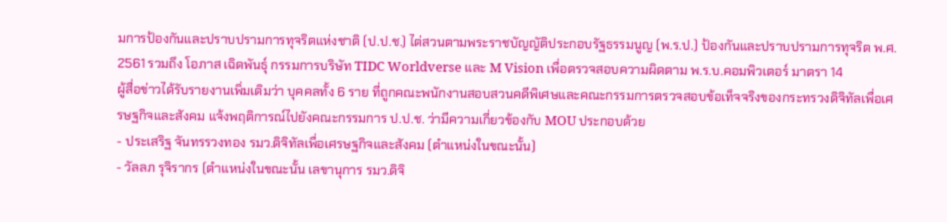มการป้องกันและปราบปรามการทุจริตแห่งชาติ (ป.ป.ช.) ไต่สวนตามพระราชบัญญัติประกอบรัฐธรรมนูญ (พ.ร.ป.) ป้องกันและปราบปรามการทุจริต พ.ศ. 2561 รวมถึง โอภาส เฉิดพันธุ์ กรรมการบริษัท TIDC Worldverse และ M Vision เพื่อตรวจสอบความผิดตาม พ.ร.บ.คอมพิวเตอร์ มาตรา 14
ผู้สื่อข่าวได้รับรายงานเพิ่มเติมว่า บุคคลทั้ง 6 ราย ที่ถูกคณะพนักงานสอบสวนคดีพิเศษและคณะกรรมการตรวจสอบข้อเท็จจริงของกระทรวงดิจิทัลเพื่อเศรษฐกิจและสังคม แจ้งพฤติการณ์ไปยังคณะกรรมการ ป.ป.ช. ว่ามีความเกี่ยวข้องกับ MOU ประกอบด้วย
- ประเสริฐ จันทรรวงทอง รมว.ดิจิทัลเพื่อเศรษฐกิจและสังคม (ตำแหน่งในขณะนั้น)
- วัลลภ รุจิรากร (ตำแหน่งในขณะนั้น เลขานุการ รมว.ดิจิ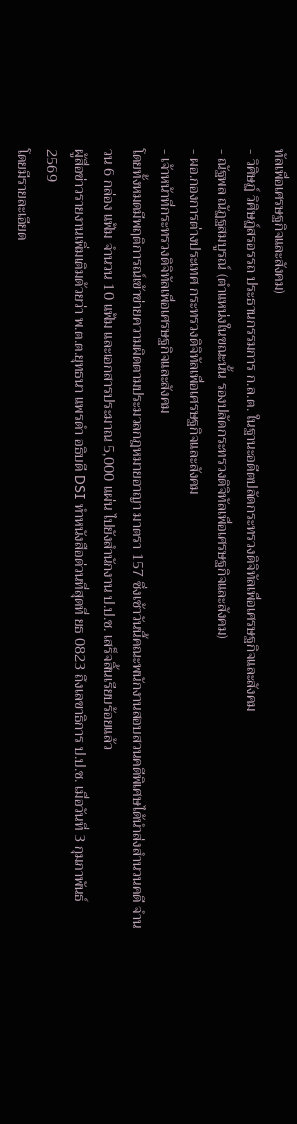ทัลเพื่อเศรษฐกิจและสังคม)
- วิศิษฏ์ วิศิษฏ์สรอรรถ ประธานกรรมการ ก.ล.ต. ในฐานะอดีตปลัดกระทรวงดิจิทัลเพื่อเศรษฐกิจและสังคม
- ณัฐพล ณัฏฐสมบูรณ์ (ตำแหน่งในขณะนั้น รองปลัดกระทรวงดิจิทัลเพื่อเศรษฐกิจและสังคม)
- ผอ.กองการต่างประเทศ กระทรวงดิจิทัลเพื่อเศรษฐกิจและสังคม
- เจ้าหน้าที่กระทรวงดิจิทัลเพื่อเศรษฐกิจและสังคม
โดยทั้งหมดมีพฤติการณ์เข้าข่ายความผิดตามประมวลกฎหมายอาญา มาตรา 157 ซึ่งเช้าวันนี้คณะพนักงานสอบสวนคดีพิเศษได้นำส่งสำนวนคดี จำนวน 6 กล่อง แฟ้ม จำนวน 10 แฟ้ม และเอกสารประมาณ 5,000 แผ่น ไปยังสำนักงาน ป.ป.ช. เสร็จสิ้นเรียบร้อยแล้ว
ผู้สื่อข่าวรายงานเพิ่มเติมด้วยว่า พ.ต.ต.ยุทธนา แพรดำ อธิบดี DSI ทำหนังสือด่วนที่สุดที่ ยธ 0823 ถึงเลขาธิการ ป.ป.ช. เมื่อวันที่ 3 กุมภาพันธ์ 2569
โดยมีรายละเอียด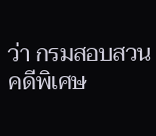ว่า กรมสอบสวนคดีพิเศษ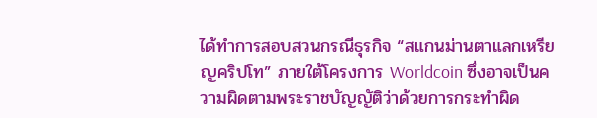ได้ทำการสอบสวนกรณีธุรกิจ “สแกนม่านตาแลกเหรียญคริปโท” ภายใต้โครงการ Worldcoin ซึ่งอาจเป็นความผิดตามพระราชบัญญัติว่าด้วยการกระทำผิด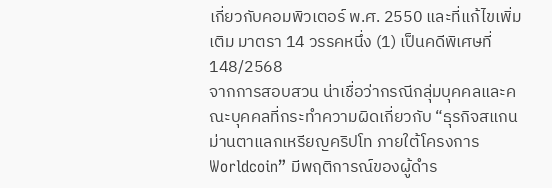เกี่ยวกับคอมพิวเตอร์ พ.ศ. 2550 และที่แก้ไขเพิ่มเติม มาตรา 14 วรรคหนึ่ง (1) เป็นคดีพิเศษที่ 148/2568
จากการสอบสวน น่าเชื่อว่ากรณีกลุ่มบุคคลและคณะบุคคลที่กระทำความผิดเกี่ยวกับ “ธุรกิจสแกนม่านตาแลกเหรียญคริปโท ภายใต้โครงการ Worldcoin” มีพฤติการณ์ของผู้ดำร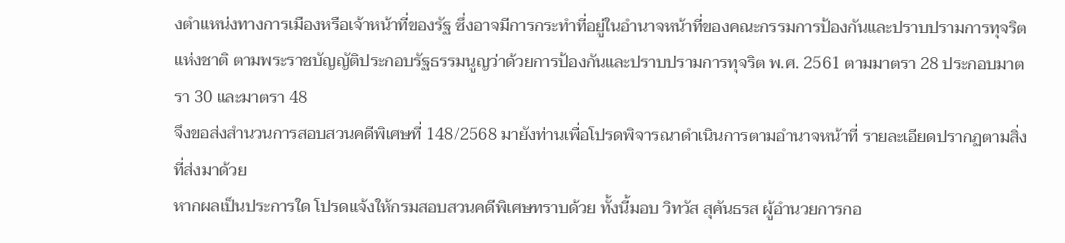งตำแหน่งทางการเมืองหรือเจ้าหน้าที่ของรัฐ ซึ่งอาจมีการกระทำที่อยู่ในอำนาจหน้าที่ของคณะกรรมการป้องกันและปราบปรามการทุจริตแห่งชาติ ตามพระราชบัญญัติประกอบรัฐธรรมนูญว่าด้วยการป้องกันและปราบปรามการทุจริต พ.ศ. 2561 ตามมาตรา 28 ประกอบมาตรา 30 และมาตรา 48
จึงขอส่งสำนวนการสอบสวนคดีพิเศษที่ 148/2568 มายังท่านเพื่อโปรดพิจารณาดำเนินการตามอำนาจหน้าที่ รายละเอียดปรากฏตามสิ่งที่ส่งมาด้วย
หากผลเป็นประการใด โปรดแจ้งให้กรมสอบสวนคดีพิเศษทราบด้วย ทั้งนี้มอบ วิทวัส สุคันธรส ผู้อำนวยการกอ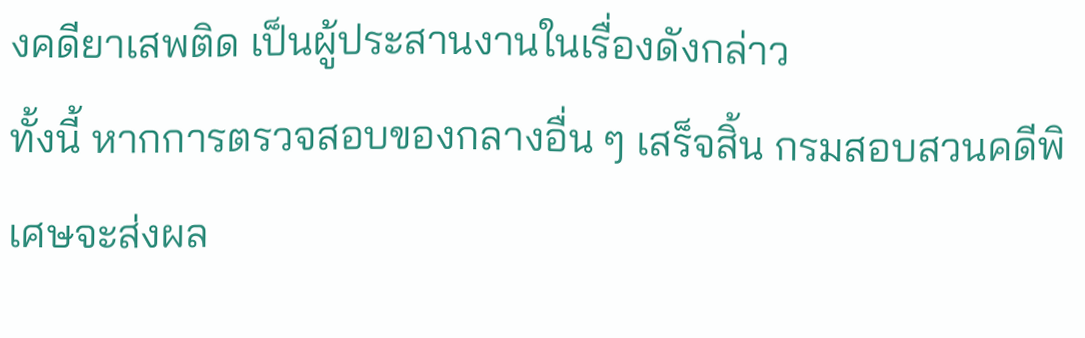งคดียาเสพติด เป็นผู้ประสานงานในเรื่องดังกล่าว
ทั้งนี้ หากการตรวจสอบของกลางอื่น ๆ เสร็จสิ้น กรมสอบสวนคดีพิเศษจะส่งผล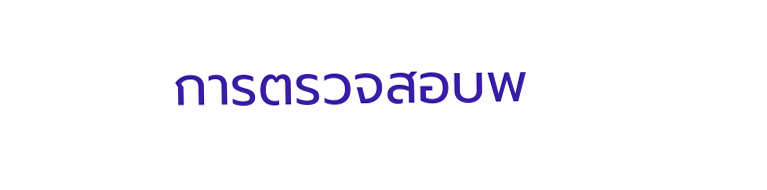การตรวจสอบพ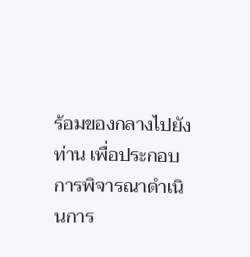ร้อมของกลางไปยังท่าน เพื่อประกอบการพิจารณาดำเนินการ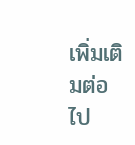เพิ่มเติมต่อไป